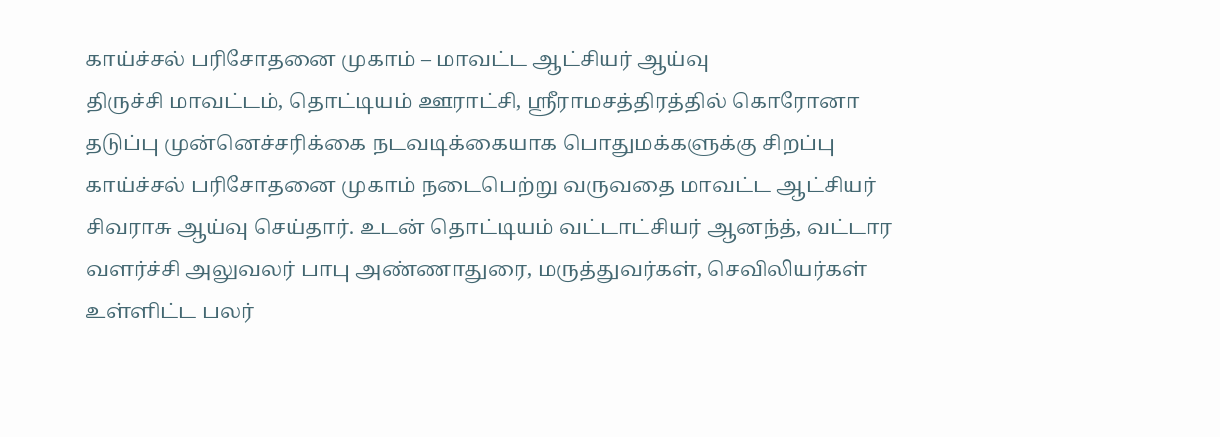காய்ச்சல் பரிசோதனை முகாம் – மாவட்ட ஆட்சியர் ஆய்வு
திருச்சி மாவட்டம், தொட்டியம் ஊராட்சி, ஸ்ரீராமசத்திரத்தில் கொரோனா தடுப்பு முன்னெச்சரிக்கை நடவடிக்கையாக பொதுமக்களுக்கு சிறப்பு காய்ச்சல் பரிசோதனை முகாம் நடைபெற்று வருவதை மாவட்ட ஆட்சியர் சிவராசு ஆய்வு செய்தார். உடன் தொட்டியம் வட்டாட்சியர் ஆனந்த், வட்டார வளர்ச்சி அலுவலர் பாபு அண்ணாதுரை, மருத்துவர்கள், செவிலியர்கள் உள்ளிட்ட பலர்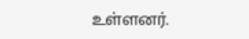உள்ளனர்.